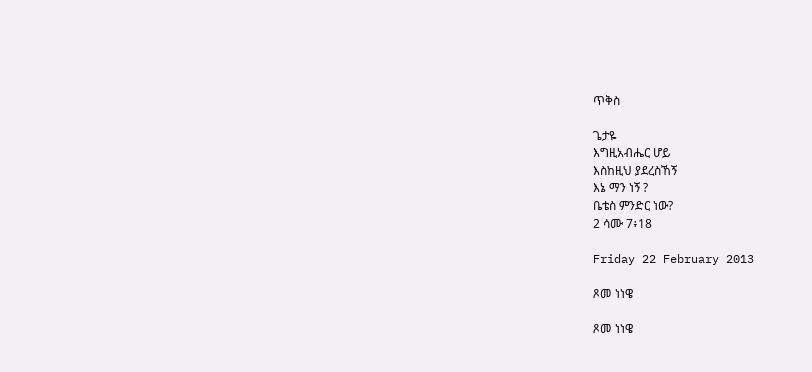ጥቅስ

ጌታዬ
እግዚአብሔር ሆይ
እስከዚህ ያደረስኸኝ
እኔ ማን ነኝ ?
ቤቴስ ምንድር ነው?
2 ሳሙ 7፥18

Friday 22 February 2013

ጾመ ነነዌ

ጾመ ነነዌ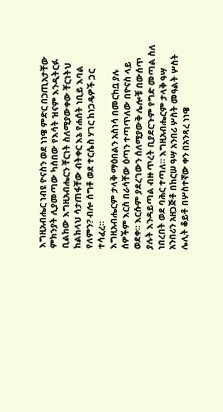እግዚአብሔር ነብዩ ዮናስን ወደ ነነዌ ምድር በኃጢአታቸው ምክንያት ሊያመጣው ካሰበው የእሳት ዝናም እንዲትርፉ ቢልከው እግዚአብሔርን ቸርነት ስለሚያውቀው ቸርነትህ ከልክላህ ሳታጠፋቸው ብትቀር እኔ የሐሰት ነቢይ እባል የለምን? ብሎ ሰግቶ ወደ ተርሴስ ሃገር ከነጋዴዎች ጋር ተሳፈረ።
እግዚአብሔርም ታላቅ ማዕበልን አስነሳ በመርከቧ ያሉ ሰዎችም እርስ በራሳቸው ዕጣን ተጣጥለው በዮናስ ላይ ወደቀ። እርሱም ያደረገውን ሰለሚያውቅ ሌሎቹ በውሰጥ ያሉት እንዳይጣል ብዙ ጥረት ቢያደርጉም የግድ መጣል ስለ ነበረበት ወደ ባሕር ተጣለ። እግዚአብሔርም ታላቅ ዓሣ አንበሪን አዘጋጅቶ በከርሠ ዓሣ አንበሪ ሦስት መዓልት ሦስት ሌሊት ቆይቶ በሦስተኛው ቀን በአንጻረ ነነዌ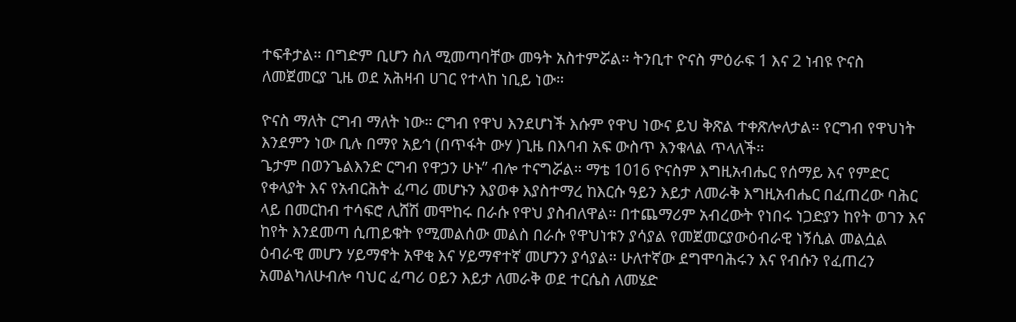ተፍቶታል። በግድም ቢሆን ስለ ሚመጣባቸው መዓት አስተምሯል። ትንቢተ ዮናስ ምዕራፍ 1 እና 2 ነብዩ ዮናስ ለመጀመርያ ጊዜ ወደ አሕዛብ ሀገር የተላከ ነቢይ ነው።

ዮናስ ማለት ርግብ ማለት ነው። ርግብ የዋህ እንደሆነች እሱም የዋህ ነውና ይህ ቅጽል ተቀጽሎለታል። የርግብ የዋህነት እንደምን ነው ቢሉ በማየ አይኅ (በጥፋት ውሃ )ጊዜ በእባብ አፍ ውስጥ እንቁላል ጥላለች።
ጌታም በወንጌልእንድ ርግብ የዋኃን ሁኑ” ብሎ ተናግሯል። ማቴ 1016 ዮናስም እግዚአብሔር የሰማይ እና የምድር የቀላያት እና የአብርሕት ፈጣሪ መሆኑን እያወቀ እያስተማረ ከእርሱ ዓይን እይታ ለመራቅ እግዚአብሔር በፈጠረው ባሕር ላይ በመርከብ ተሳፍሮ ሊሸሽ መሞከሩ በራሱ የዋህ ያስብለዋል። በተጨማሪም አብረውት የነበሩ ነጋድያን ከየት ወገን እና ከየት እንደመጣ ሲጠይቁት የሚመልሰው መልስ በራሱ የዋህነቱን ያሳያል የመጀመርያውዕብራዊ ነኝሲል መልሷል ዕብራዊ መሆን ሃይማኖት አዋቂ እና ሃይማኖተኛ መሆንን ያሳያል። ሁለተኛው ደግሞባሕሩን እና የብሱን የፈጠረን አመልካለሁብሎ ባህር ፈጣሪ ዐይን እይታ ለመራቅ ወደ ተርሴስ ለመሄድ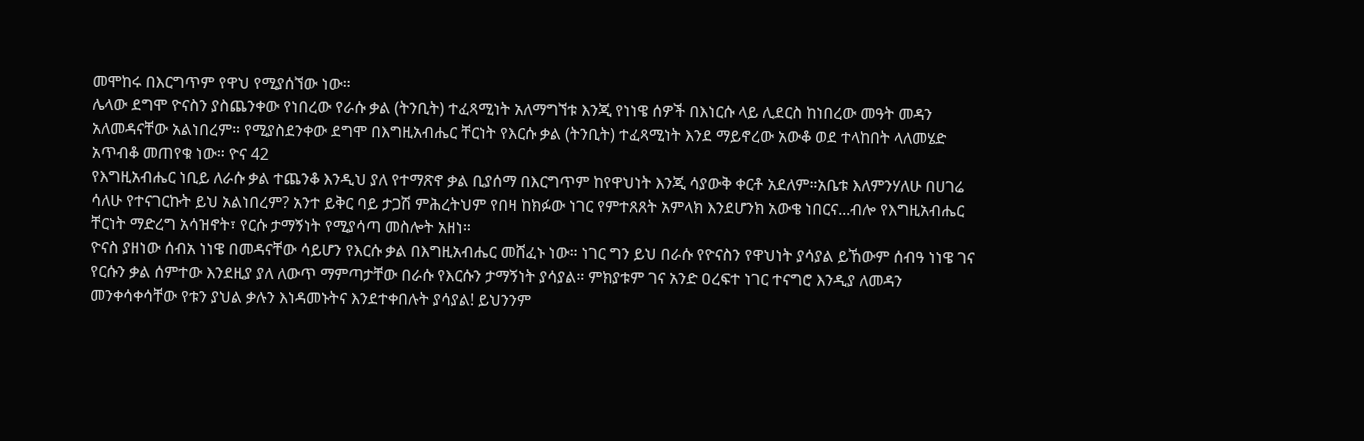መሞከሩ በእርግጥም የዋህ የሚያሰኘው ነው።
ሌላው ደግሞ ዮናስን ያስጨንቀው የነበረው የራሱ ቃል (ትንቢት) ተፈጻሚነት አለማግኘቱ እንጂ የነነዌ ሰዎች በእነርሱ ላይ ሊደርስ ከነበረው መዓት መዳን አለመዳናቸው አልነበረም። የሚያስደንቀው ደግሞ በእግዚአብሔር ቸርነት የእርሱ ቃል (ትንቢት) ተፈጻሚነት እንደ ማይኖረው አውቆ ወደ ተላከበት ላለመሄድ አጥብቆ መጠየቁ ነው። ዮና 42
የእግዚአብሔር ነቢይ ለራሱ ቃል ተጨንቆ እንዲህ ያለ የተማጽኖ ቃል ቢያሰማ በእርግጥም ከየዋህነት እንጂ ሳያውቅ ቀርቶ አደለም።አቤቱ እለምንሃለሁ በሀገሬ ሳለሁ የተናገርኩት ይህ አልነበረም? አንተ ይቅር ባይ ታጋሽ ምሕረትህም የበዛ ከክፉው ነገር የምተጸጸት አምላክ እንደሆንክ አውቄ ነበርና᎐᎐᎐ብሎ የእግዚአብሔር ቸርነት ማድረግ አሳዝኖት፣ የርሱ ታማኝነት የሚያሳጣ መስሎት አዘነ።
ዮናስ ያዘነው ሰብአ ነነዌ በመዳናቸው ሳይሆን የእርሱ ቃል በእግዚአብሔር መሸፈኑ ነው። ነገር ግን ይህ በራሱ የዮናስን የዋህነት ያሳያል ይኸውም ሰብዓ ነነዌ ገና የርሱን ቃል ሰምተው እንደዚያ ያለ ለውጥ ማምጣታቸው በራሱ የእርሱን ታማኝነት ያሳያል። ምክያቱም ገና አንድ ዐረፍተ ነገር ተናግሮ እንዲያ ለመዳን መንቀሳቀሳቸው የቱን ያህል ቃሉን እነዳመኑትና እንደተቀበሉት ያሳያል! ይህንንም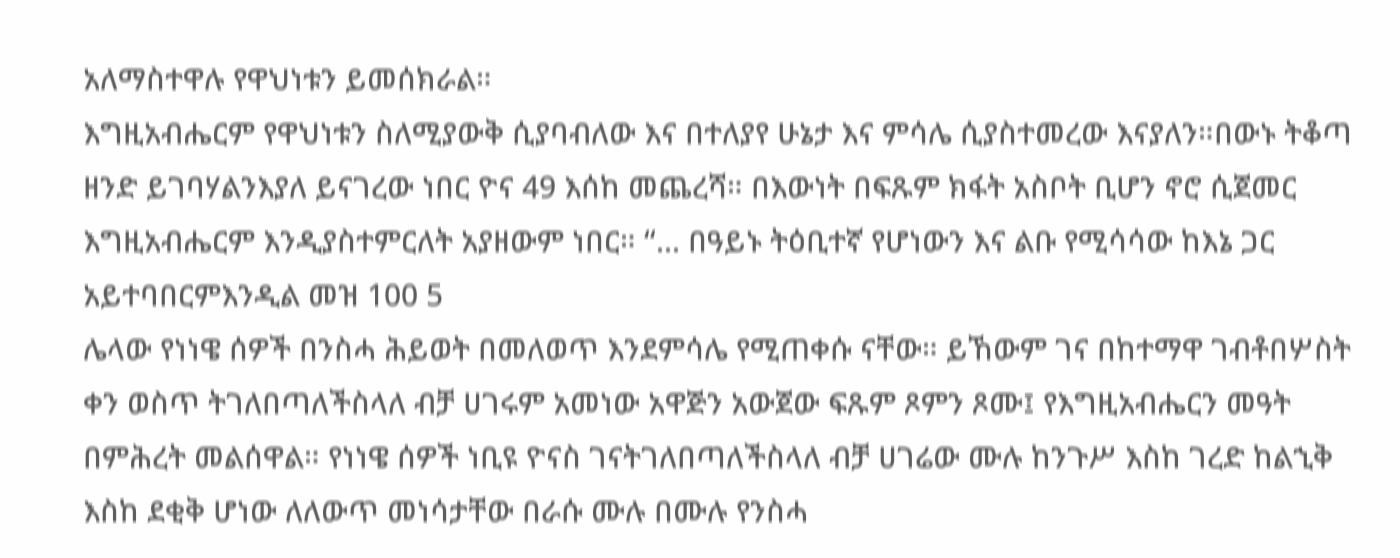አለማስተዋሉ የዋህነቱን ይመሰክራል።
እግዚአብሔርም የዋህነቱን ስለሚያውቅ ሲያባብለው እና በተለያየ ሁኔታ እና ምሳሌ ሲያስተመረው እናያለን።በውኑ ትቆጣ ዘንድ ይገባሃልንእያለ ይናገረው ነበር ዮና 49 እሰከ መጨረሻ። በእውነት በፍጹም ክፋት አስቦት ቢሆን ኖሮ ሲጀመር እግዚአብሔርም እንዲያስተምርለት አያዘውም ነበር። “᎐᎐᎐ በዓይኑ ትዕቢተኛ የሆነውን እና ልቡ የሚሳሳው ከእኔ ጋር አይተባበርምእንዲል መዝ 100 5
ሌላው የነነዌ ሰዎች በንስሓ ሕይወት በመለወጥ እንደምሳሌ የሚጠቀሱ ናቸው። ይኸውም ገና በከተማዋ ገብቶበሦስት ቀን ወስጥ ትገለበጣለችስላለ ብቻ ሀገሩም አመነው አዋጅን አውጀው ፍጹም ጾምን ጾሙ፤ የእግዚአብሔርን መዓት በምሕረት መልሰዋል። የነነዌ ሰዎች ነቢዩ ዮናስ ገናትገለበጣለችስላለ ብቻ ሀገሬው ሙሉ ከንጉሥ እስከ ገረድ ከልኂቅ እስከ ደቂቅ ሆነው ለለውጥ መነሳታቸው በራሱ ሙሉ በሙሉ የንስሓ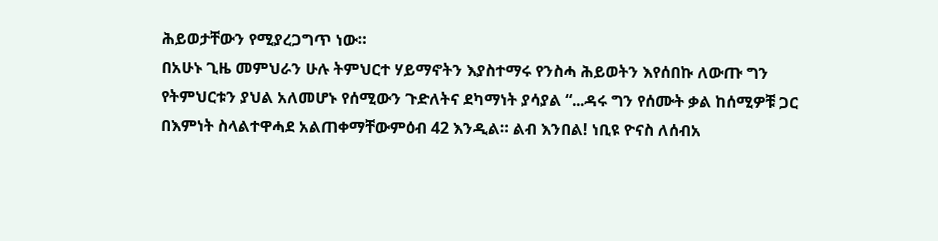ሕይወታቸውን የሚያረጋግጥ ነው።
በአሁኑ ጊዜ መምህራን ሁሉ ትምህርተ ሃይማኖትን እያስተማሩ የንስሓ ሕይወትን እየሰበኩ ለውጡ ግን የትምህርቱን ያህል አለመሆኑ የሰሚውን ጉድለትና ደካማነት ያሳያል “᎐᎐᎐ዳሩ ግን የሰሙት ቃል ከሰሚዎቹ ጋር በእምነት ስላልተዋሓደ አልጠቀማቸውምዕብ 42 እንዲል። ልብ እንበል! ነቢዩ ዮናስ ለሰብአ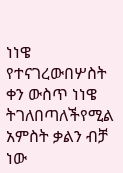ነነዌ የተናገረውበሦስት ቀን ውስጥ ነነዌ ትገለበጣለችየሚል አምስት ቃልን ብቻ ነው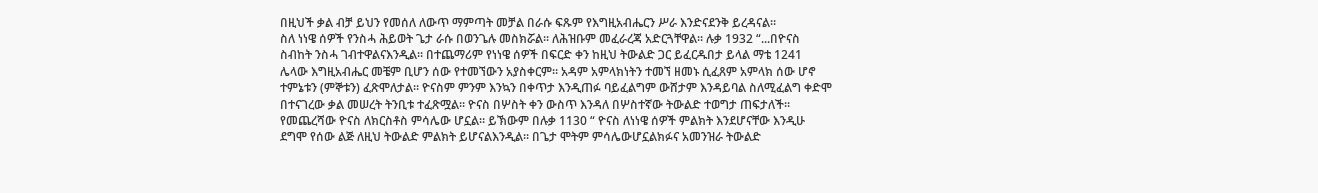በዚህች ቃል ብቻ ይህን የመሰለ ለውጥ ማምጣት መቻል በራሱ ፍጹም የእግዚአብሔርን ሥራ እንድናደንቅ ይረዳናል።
ስለ ነነዌ ሰዎች የንስሓ ሕይወት ጌታ ራሱ በወንጌሉ መስክሯል። ለሕዝቡም መፈራረጃ አድርጓቸዋል። ሉቃ 1932 “᎐᎐᎐በዮናስ ስብከት ንስሓ ገብተዋልናእንዲል። በተጨማሪም የነነዌ ሰዎች በፍርድ ቀን ከዚህ ትውልድ ጋር ይፈርዱበታ ይላል ማቴ 1241
ሌላው እግዚአብሔር መቼም ቢሆን ሰው የተመኘውን አያስቀርም። አዳም አምላክነትን ተመኘ ዘመኑ ሲፈጸም አምላክ ሰው ሆኖ ተምኔቱን (ምኞቱን) ፈጽሞለታል። ዮናስም ምንም እንኳን በቀጥታ እንዲጠፉ ባይፈልግም ውሸታም እንዳይባል ስለሚፈልግ ቀድሞ በተናገረው ቃል መሠረት ትንቢቱ ተፈጽሟል። ዮናስ በሦስት ቀን ውስጥ እንዳለ በሦስተኛው ትውልድ ተወግታ ጠፍታለች።
የመጨረሻው ዮናስ ለክርስቶስ ምሳሌው ሆኗል። ይኽውም በሉቃ 1130 “ ዮናስ ለነነዌ ሰዎች ምልክት እንደሆናቸው እንዲሁ ደግሞ የሰው ልጅ ለዚህ ትውልድ ምልክት ይሆናልእንዲል። በጌታ ሞትም ምሳሌውሆኗልክፉና አመንዝራ ትውልድ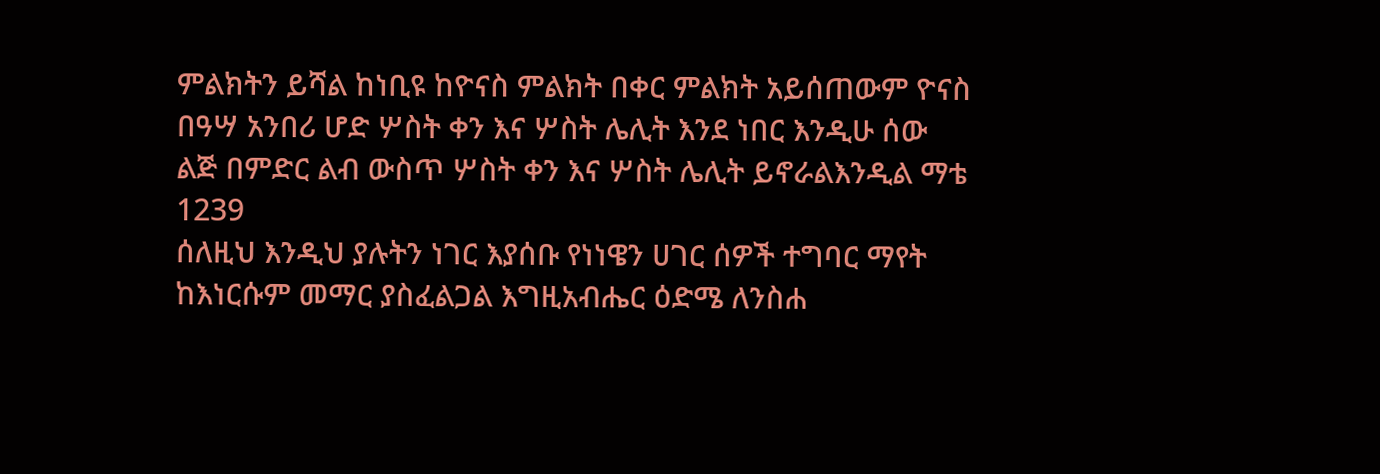ምልክትን ይሻል ከነቢዩ ከዮናስ ምልክት በቀር ምልክት አይሰጠውም ዮናስ በዓሣ አንበሪ ሆድ ሦስት ቀን እና ሦስት ሌሊት እንደ ነበር እንዲሁ ሰው ልጅ በምድር ልብ ውስጥ ሦስት ቀን እና ሦስት ሌሊት ይኖራልእንዲል ማቴ 1239
ሰለዚህ እንዲህ ያሉትን ነገር እያሰቡ የነነዌን ሀገር ሰዎች ተግባር ማየት ከእነርሱም መማር ያስፈልጋል እግዚአብሔር ዕድሜ ለንስሐ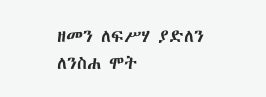ዘመን ለፍሥሃ ያድለን
ለንስሐ ሞት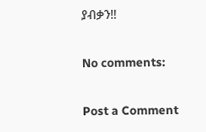ያብቃን!!

No comments:

Post a Comment